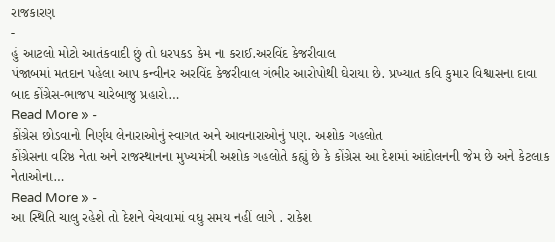રાજકારણ
-
હું આટલો મોટો આતંકવાદી છું તો ધરપકડ કેમ ના કરાઈ.અરવિંદ કેજરીવાલ
પંજાબમાં મતદાન પહેલા આપ કન્વીનર અરવિંદ કેજરીવાલ ગંભીર આરોપોથી ઘેરાયા છે. પ્રખ્યાત કવિ કુમાર વિશ્વાસના દાવા બાદ કોંગ્રેસ-ભાજપ ચારેબાજુ પ્રહારો…
Read More » -
કોંગ્રેસ છોડવાનો નિર્ણય લેનારાઓનું સ્વાગત અને આવનારાઓનું પણ. અશોક ગહલોત
કોંગ્રેસના વરિષ્ઠ નેતા અને રાજસ્થાનના મુખ્યમંત્રી અશોક ગહલોતે કહ્યું છે કે કોંગ્રેસ આ દેશમાં આંદોલનની જેમ છે અને કેટલાક નેતાઓના…
Read More » -
આ સ્થિતિ ચાલુ રહેશે તો દેશને વેચવામાં વધુ સમય નહીં લાગે . રાકેશ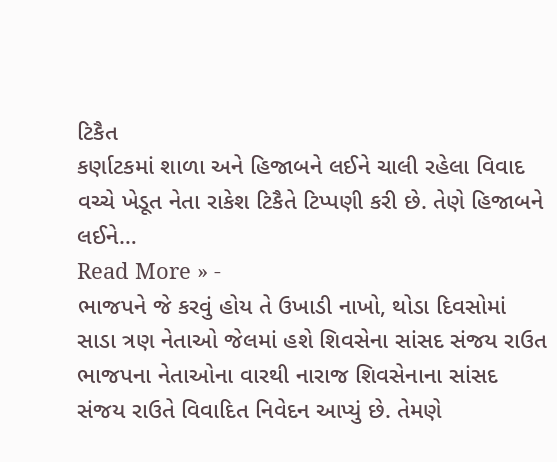ટિકૈત
કર્ણાટકમાં શાળા અને હિજાબને લઈને ચાલી રહેલા વિવાદ વચ્ચે ખેડૂત નેતા રાકેશ ટિકૈતે ટિપ્પણી કરી છે. તેણે હિજાબને લઈને…
Read More » -
ભાજપને જે કરવું હોય તે ઉખાડી નાખો, થોડા દિવસોમાં સાડા ત્રણ નેતાઓ જેલમાં હશે શિવસેના સાંસદ સંજય રાઉત
ભાજપના નેતાઓના વારથી નારાજ શિવસેનાના સાંસદ સંજય રાઉતે વિવાદિત નિવેદન આપ્યું છે. તેમણે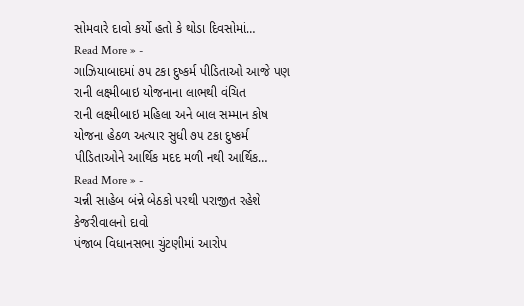સોમવારે દાવો કર્યો હતો કે થોડા દિવસોમાં…
Read More » -
ગાઝિયાબાદમાં ૭૫ ટકા દુષ્કર્મ પીડિતાઓ આજે પણ રાની લક્ષ્મીબાઇ યોજનાના લાભથી વંચિત
રાની લક્ષ્મીબાઇ મહિલા અને બાલ સમ્માન કોષ યોજના હેઠળ અત્યાર સુધી ૭૫ ટકા દુષ્કર્મ પીડિતાઓને આર્થિક મદદ મળી નથી આર્થિક…
Read More » -
ચન્ની સાહેબ બંન્ને બેઠકો પરથી પરાજીત રહેશે કેજરીવાલનો દાવો
પંજાબ વિધાનસભા ચુંટણીમાં આરોપ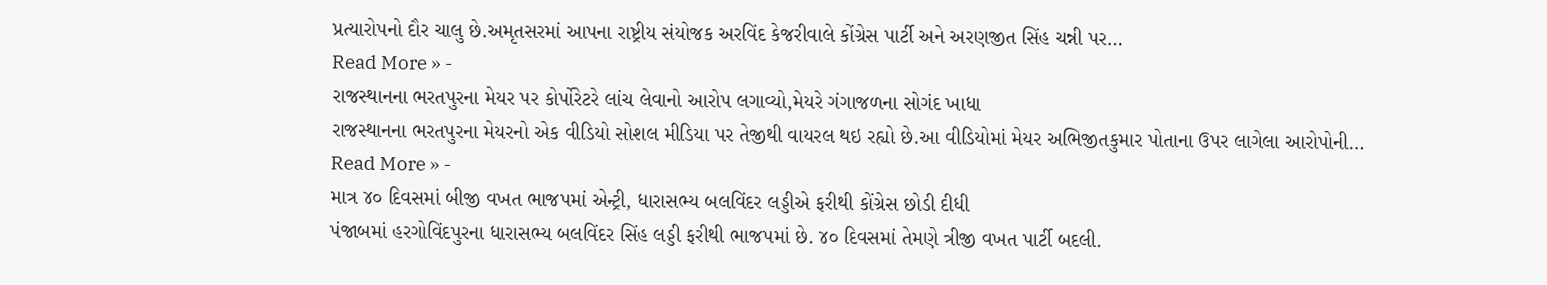પ્રત્યારોપનો દૌર ચાલુ છે.અમૃતસરમાં આપના રાષ્ટ્રીય સંયોજક અરવિંદ કેજરીવાલે કોંગ્રેસ પાર્ટી અને અરણજીત સિંહ ચન્ની પર…
Read More » -
રાજસ્થાનના ભરતપુરના મેયર પર કોર્પોરેટરે લાંચ લેવાનો આરોપ લગાવ્યો,મેયરે ગંગાજળના સોગંદ ખાધા
રાજસ્થાનના ભરતપુરના મેયરનો એક વીડિયો સોશલ મીડિયા પર તેજીથી વાયરલ થઇ રહ્યો છે.આ વીડિયોમાં મેયર અભિજીતકુમાર પોતાના ઉપર લાગેલા આરોપોની…
Read More » -
માત્ર ૪૦ દિવસમાં બીજી વખત ભાજપમાં એન્ટ્રી, ધારાસભ્ય બલવિંદર લડ્ડીએ ફરીથી કોંગ્રેસ છોડી દીધી
પંજાબમાં હરગોવિંદપુરના ધારાસભ્ય બલવિંદર સિંહ લડ્ડી ફરીથી ભાજપમાં છે. ૪૦ દિવસમાં તેમણે ત્રીજી વખત પાર્ટી બદલી.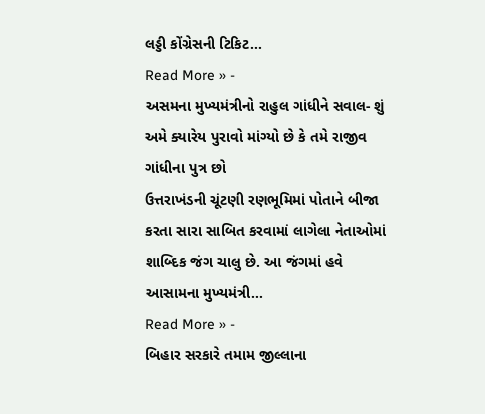લડ્ડી કોંગ્રેસની ટિકિટ…
Read More » -
અસમના મુખ્યમંત્રીનો રાહુલ ગાંધીને સવાલ- શું અમે ક્યારેય પુરાવો માંગ્યો છે કે તમે રાજીવ ગાંધીના પુત્ર છો
ઉત્તરાખંડની ચૂંટણી રણભૂમિમાં પોતાને બીજા કરતા સારા સાબિત કરવામાં લાગેલા નેતાઓમાં શાબ્દિક જંગ ચાલુ છે. આ જંગમાં હવે આસામના મુખ્યમંત્રી…
Read More » -
બિહાર સરકારે તમામ જીલ્લાના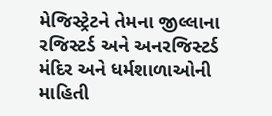મેજિસ્ટ્રેટને તેમના જીલ્લાના રજિસ્ટર્ડ અને અનરજિસ્ટર્ડ મંદિર અને ધર્મશાળાઓની માહિતી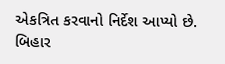એકત્રિત કરવાનો નિર્દેશ આપ્યો છે.
બિહાર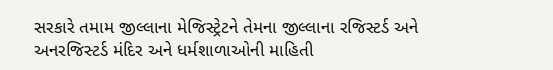સરકારે તમામ જીલ્લાના મેજિસ્ટ્રેટને તેમના જીલ્લાના રજિસ્ટર્ડ અને અનરજિસ્ટર્ડ મંદિર અને ધર્મશાળાઓની માહિતી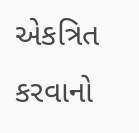એકત્રિત કરવાનો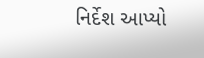નિર્દેશ આપ્યો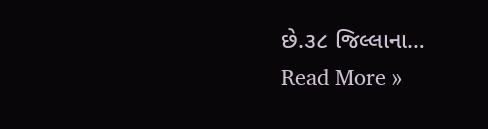છે.૩૮ જિલ્લાના…
Read More »